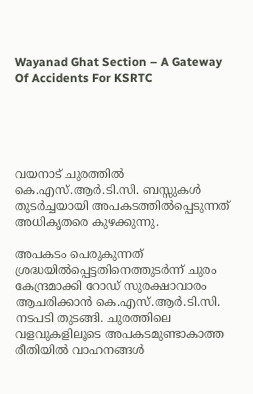Wayanad Ghat Section – A Gateway Of Accidents For KSRTC





വയനാട് ചുരത്തില്‍ കെ.എസ്.ആര്‍.ടി.സി. ബസ്സുകള്‍ തുടര്‍ച്ചയായി അപകടത്തില്‍പ്പെടുന്നത് അധികൃതരെ കുഴക്കുന്നു.

അപകടം പെരുകുന്നത് ശ്രദ്ധയില്‍പ്പെട്ടതിനെത്തുടര്‍ന്ന് ചുരം കേന്ദ്രമാക്കി റോഡ് സുരക്ഷാവാരം ആചരിക്കാന്‍ കെ.എസ്.ആര്‍.ടി.സി. നടപടി തുടങ്ങി. ചുരത്തിലെ വളവുകളിലൂടെ അപകടമുണ്ടാകാത്ത രീതിയില്‍ വാഹനങ്ങള്‍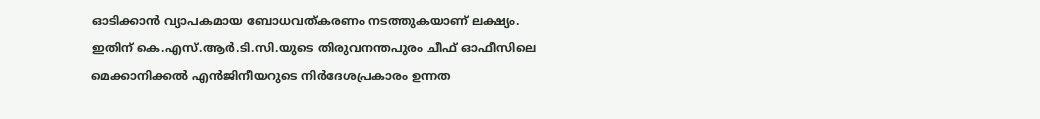ഓടിക്കാന്‍ വ്യാപകമായ ബോധവത്കരണം നടത്തുകയാണ് ലക്ഷ്യം. ഇതിന് കെ.എസ്.ആര്‍.ടി.സി.യുടെ തിരുവനന്തപുരം ചീഫ് ഓഫീസിലെ മെക്കാനിക്കല്‍ എന്‍ജിനീയറുടെ നിര്‍ദേശപ്രകാരം ഉന്നത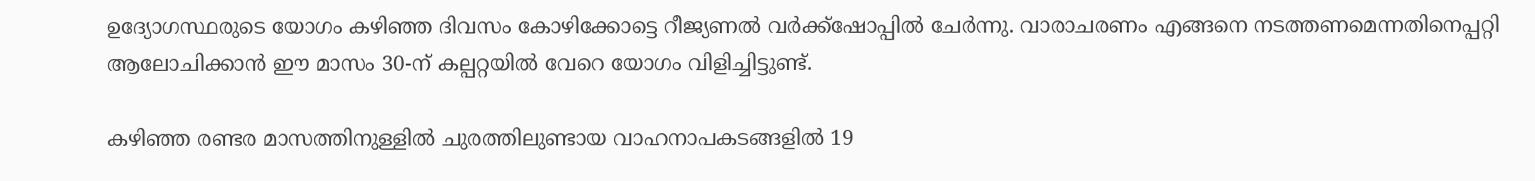ഉദ്യോഗസ്ഥരുടെ യോഗം കഴിഞ്ഞ ദിവസം കോഴിക്കോട്ടെ റീജ്യണല്‍ വര്‍ക്ക്‌ഷോപ്പില്‍ ചേര്‍ന്നു. വാരാചരണം എങ്ങനെ നടത്തണമെന്നതിനെപ്പറ്റി ആലോചിക്കാന്‍ ഈ മാസം 30-ന് കല്പറ്റയില്‍ വേറെ യോഗം വിളിച്ചിട്ടുണ്ട്.

കഴിഞ്ഞ രണ്ടര മാസത്തിനുള്ളില്‍ ചുരത്തിലുണ്ടായ വാഹനാപകടങ്ങളില്‍ 19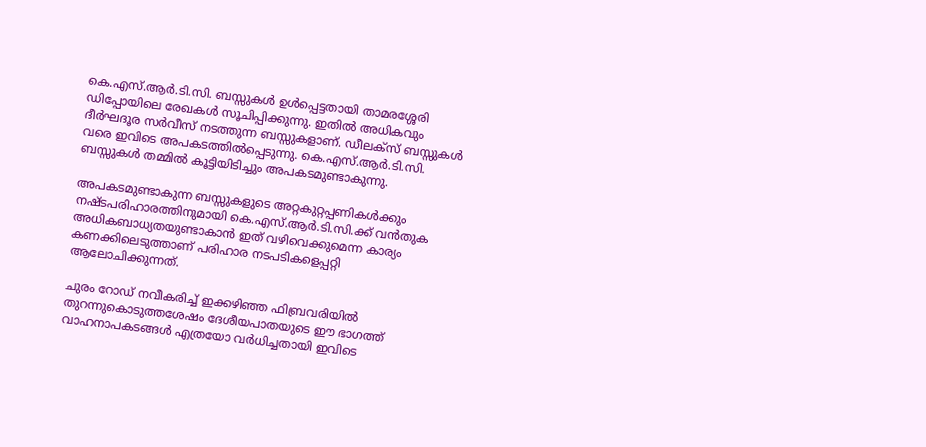കെ.എസ്.ആര്‍.ടി.സി. ബസ്സുകള്‍ ഉള്‍പ്പെട്ടതായി താമരശ്ശേരി ഡിപ്പോയിലെ രേഖകള്‍ സൂചിപ്പിക്കുന്നു. ഇതില്‍ അധികവും ദീര്‍ഘദൂര സര്‍വീസ് നടത്തുന്ന ബസ്സുകളാണ്. ഡീലക്‌സ് ബസ്സുകള്‍ വരെ ഇവിടെ അപകടത്തില്‍പ്പെടുന്നു. കെ.എസ്.ആര്‍.ടി.സി. ബസ്സുകള്‍ തമ്മില്‍ കൂട്ടിയിടിച്ചും അപകടമുണ്ടാകുന്നു.

അപകടമുണ്ടാകുന്ന ബസ്സുകളുടെ അറ്റകുറ്റപ്പണികള്‍ക്കും നഷ്ടപരിഹാരത്തിനുമായി കെ.എസ്.ആര്‍.ടി.സി.ക്ക് വന്‍തുക അധികബാധ്യതയുണ്ടാകാന്‍ ഇത് വഴിവെക്കുമെന്ന കാര്യം കണക്കിലെടുത്താണ് പരിഹാര നടപടികളെപ്പറ്റി ആലോചിക്കുന്നത്.

ചുരം റോഡ് നവീകരിച്ച് ഇക്കഴിഞ്ഞ ഫിബ്രവരിയില്‍ തുറന്നുകൊടുത്തശേഷം ദേശീയപാതയുടെ ഈ ഭാഗത്ത് വാഹനാപകടങ്ങള്‍ എത്രയോ വര്‍ധിച്ചതായി ഇവിടെ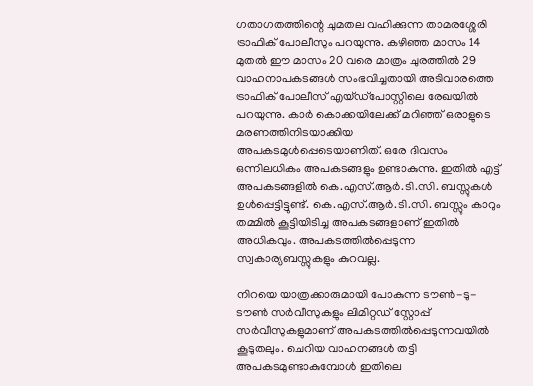ഗതാഗതത്തിന്റെ ചുമതല വഹിക്കുന്ന താമരശ്ശേരി ട്രാഫിക് പോലീസും പറയുന്നു. കഴിഞ്ഞ മാസം 14 മുതല്‍ ഈ മാസം 20 വരെ മാത്രം ചുരത്തില്‍ 29 വാഹനാപകടങ്ങള്‍ സംഭവിച്ചതായി അടിവാരത്തെ ട്രാഫിക് പോലീസ് എയ്ഡ്‌പോസ്റ്റിലെ രേഖയില്‍ പറയുന്നു. കാര്‍ കൊക്കയിലേക്ക് മറിഞ്ഞ് ഒരാളുടെ മരണത്തിനിടയാക്കിയ അപകടമുള്‍പ്പെടെയാണിത്. ഒരേ ദിവസം ഒന്നിലധികം അപകടങ്ങളും ഉണ്ടാകുന്നു. ഇതില്‍ എട്ട് അപകടങ്ങളില്‍ കെ.എസ്.ആര്‍.ടി.സി. ബസ്സുകള്‍ ഉള്‍പ്പെട്ടിട്ടുണ്ട്. കെ.എസ്.ആര്‍.ടി.സി. ബസ്സും കാറും തമ്മില്‍ കൂട്ടിയിടിച്ച അപകടങ്ങളാണ് ഇതില്‍ അധികവും. അപകടത്തില്‍പ്പെടുന്ന സ്വകാര്യബസ്സുകളും കുറവല്ല.

നിറയെ യാത്രക്കാരുമായി പോകുന്ന ടൗണ്‍-ടു-ടൗണ്‍ സര്‍വീസുകളും ലിമിറ്റഡ് സ്റ്റോപ്പ് സര്‍വീസുകളുമാണ് അപകടത്തില്‍പ്പെടുന്നവയില്‍ കൂടുതലും. ചെറിയ വാഹനങ്ങള്‍ തട്ടി അപകടമുണ്ടാകുമ്പോള്‍ ഇതിലെ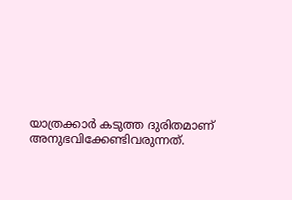യാത്രക്കാര്‍ കടുത്ത ദുരിതമാണ് അനുഭവിക്കേണ്ടിവരുന്നത്.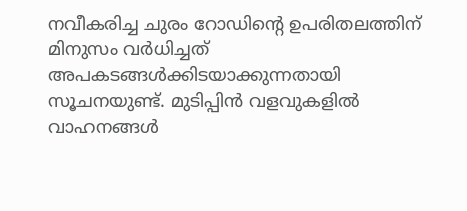നവീകരിച്ച ചുരം റോഡിന്റെ ഉപരിതലത്തിന് മിനുസം വര്‍ധിച്ചത് അപകടങ്ങള്‍ക്കിടയാക്കുന്നതായി സൂചനയുണ്ട്. മുടിപ്പിന്‍ വളവുകളില്‍ വാഹനങ്ങള്‍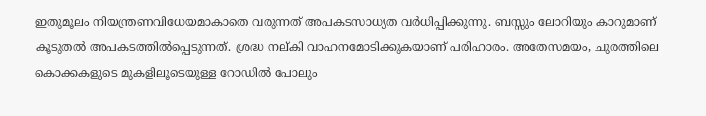ഇതുമൂലം നിയന്ത്രണവിധേയമാകാതെ വരുന്നത് അപകടസാധ്യത വര്‍ധിപ്പിക്കുന്നു. ബസ്സും ലോറിയും കാറുമാണ് കൂടുതല്‍ അപകടത്തില്‍പ്പെടുന്നത്. ശ്രദ്ധ നല്കി വാഹനമോടിക്കുകയാണ് പരിഹാരം. അതേസമയം, ചുരത്തിലെ കൊക്കകളുടെ മുകളിലൂടെയുള്ള റോഡില്‍ പോലും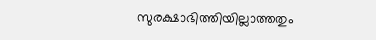സുരക്ഷാഭിത്തിയില്ലാത്തതും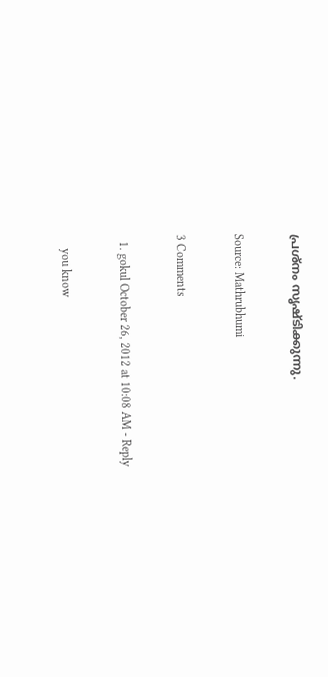പ്രശ്‌നം സൃഷ്ടിക്കുന്നു.

Source: Mathrubhumi

3 Comments

  1. gokul October 26, 2012 at 10:08 AM - Reply

    you know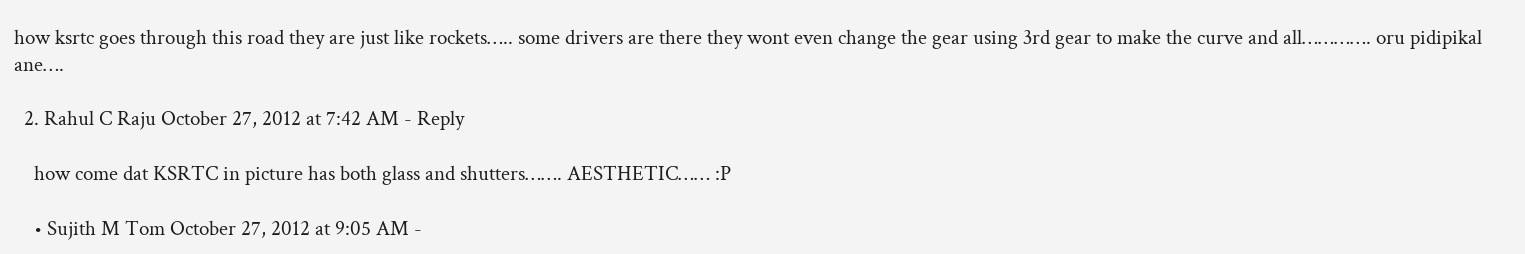how ksrtc goes through this road they are just like rockets….. some drivers are there they wont even change the gear using 3rd gear to make the curve and all…………. oru pidipikal ane….

  2. Rahul C Raju October 27, 2012 at 7:42 AM - Reply

    how come dat KSRTC in picture has both glass and shutters……. AESTHETIC…… :P

    • Sujith M Tom October 27, 2012 at 9:05 AM -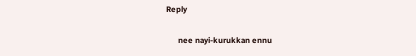Reply

      nee nayi-kurukkan ennu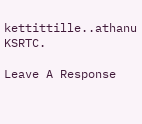kettittille..athanu KSRTC.

Leave A Response